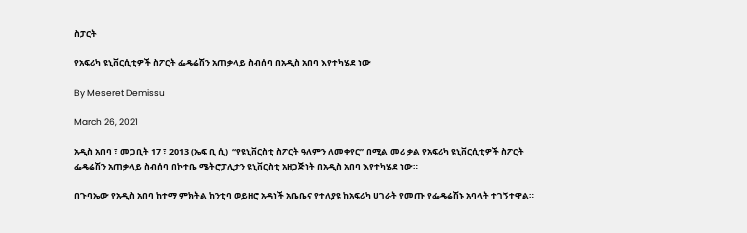ስፓርት

የአፍሪካ ዩኒቨርሲቲዎች ስፖርት ፌዴሬሽን አጠቃላይ ስብሰባ በአዲስ አበባ እየተካሄደ ነው

By Meseret Demissu

March 26, 2021

አዲስ አበባ ፣ መጋቢት 17 ፣ 2013 (ኤፍ ቢ ሲ)  “የዩኒቨርስቲ ስፖርት ዓለምን ለመቀየር” በሚል መሪ ቃል የአፍሪካ ዩኒቨርሲቲዎች ስፖርት ፌዴሬሽን አጠቃላይ ስብሰባ በኮተቤ ሜትሮፓሊታን ዩኒቨርስቲ አዘጋጅነት በአዲስ አበባ እየተካሄደ ነው።

በጉባኤው የአዲስ አበባ ከተማ ምክትል ከንቲባ ወይዘሮ አዳነች አቤቤና የተለያዩ ከአፍሪካ ሀገራት የመጡ የፌዴሬሽኑ አባላት ተገኝተዋል።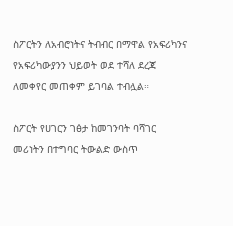ስፖርትን ለአብሮነትና ትብብር በማዋል የአፍሪካንና የአፍሪካውያንን ህይወት ወደ ተሻለ ደረጃ ለመቀየር መጠቀም ይገባል ተብሏል።

ስፖርት የሀገርን ገፅታ ከመገንባት ባሻገር መሪነትን በተግባር ትውልድ ውስጥ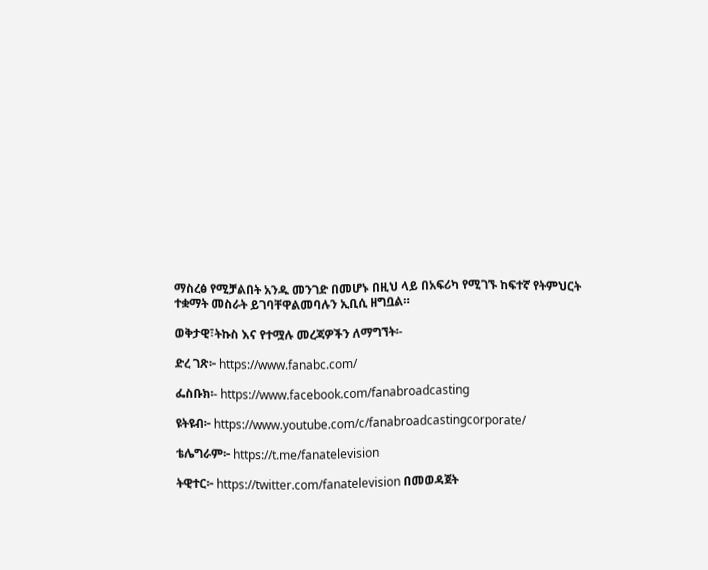ማስረፅ የሚቻልበት አንዱ መንገድ በመሆኑ በዚህ ላይ በአፍሪካ የሚገኙ ከፍተኛ የትምህርት ተቋማት መስራት ይገባቸዋልመባሉን ኢቢሲ ዘግቧል።

ወቅታዊ፣ትኩስ እና የተሟሉ መረጃዎችን ለማግኘት፡-

ድረ ገጽ፦ https://www.fanabc.com/

ፌስቡክ፡- https://www.facebook.com/fanabroadcasting

ዩትዩብ፦ https://www.youtube.com/c/fanabroadcastingcorporate/

ቴሌግራም፦ https://t.me/fanatelevision

ትዊተር፦ https://twitter.com/fanatelevision በመወዳጀት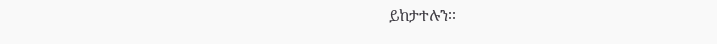ይከታተሉን፡፡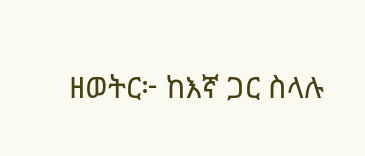ዘወትር፦ ከእኛ ጋር ስላሉ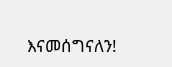እናመሰግናለን!